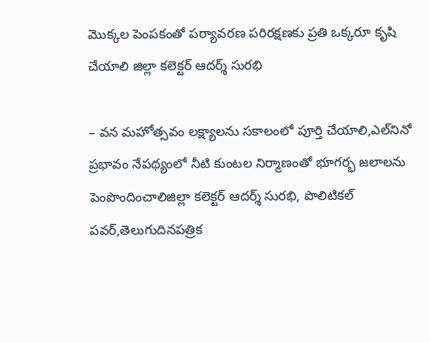మొక్కల పెంపకంతో పర్యావరణ పరిరక్షణకు ప్రతి ఒక్కరూ కృషి చేయాలి జిల్లా కలెక్టర్ ఆదర్శ్ సురభి

– వన మహోత్సవం లక్ష్యాలను సకాలంలో పూర్తి చేయాలి,ఎల్‌నినో ప్రభావం నేపథ్యంలో నీటి కుంటల నిర్మాణంతో భూగర్భ జలాలను పెంపొందించాలిజిల్లా కలెక్టర్ ఆదర్శ్ సురభి, పొలిటికల్ పవర్,తెలుగుదినపత్రిక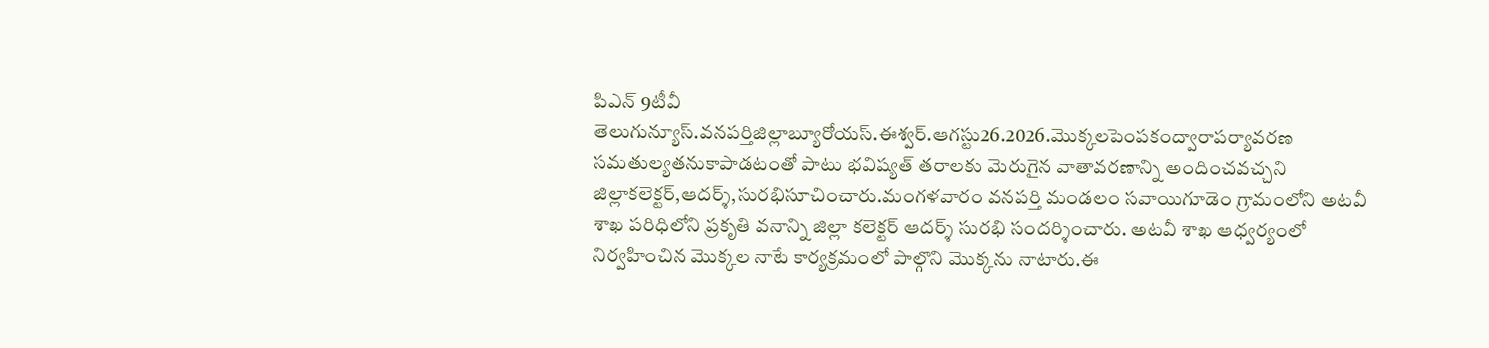పిఎన్ 9టీవీ తెలుగున్యూస్.వనపర్తిజిల్లాబ్యూరోయస్.ఈశ్వర్.ఆగస్టు26.2026.మొక్కలపెంపకంద్వారాపర్యావరణ సమతుల్యతనుకాపాడటంతో పాటు భవిష్యత్ తరాలకు మెరుగైన వాతావరణాన్ని అందించవచ్చని జిల్లాకలెక్టర్,ఆదర్శ్,సురభిసూచించారు.మంగళవారం వనపర్తి మండలం సవాయిగూడెం గ్రామంలోని అటవీ శాఖ పరిధిలోని ప్రకృతి వనాన్ని జిల్లా కలెక్టర్ ఆదర్శ్ సురభి సందర్శించారు. అటవీ శాఖ ఆధ్వర్యంలో నిర్వహించిన మొక్కల నాటే కార్యక్రమంలో పాల్గొని మొక్కను నాటారు.ఈ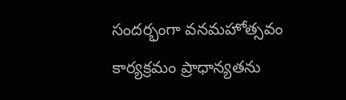సందర్భంగా వనమహోత్సవం కార్యక్రమం ప్రాధాన్యతను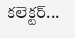కలెక్టర్...